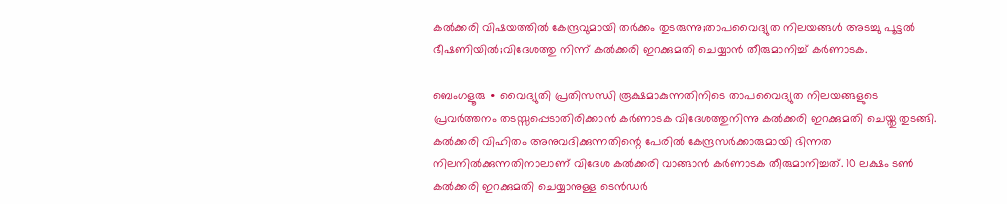കൽക്കരി വിഷയത്തിൽ കേന്ദ്രവുമായി തർക്കം തുടരുന്നു;താപവൈദ്യുത നിലയങ്ങൾ അടച്ചു പൂട്ടൽ ഭീഷണിയിൽ;വിദേശത്തു നിന്ന് കൽക്കരി ഇറക്കുമതി ചെയ്യാൻ തീരുമാനിച്ച് കർണാടക.

ബെംഗളൂരു ∙ വൈദ്യുതി പ്രതിസന്ധി രൂക്ഷമാകുന്നതിനിടെ താപവൈദ്യുത നിലയങ്ങളുടെ പ്രവർത്തനം തടസ്സപ്പെടാതിരിക്കാൻ കർണാടക വിദേശത്തുനിന്നു കൽക്കരി ഇറക്കുമതി ചെയ്തു തുടങ്ങി. കൽക്കരി വിഹിതം അനുവദിക്കുന്നതിന്റെ പേരിൽ കേന്ദ്രസർക്കാരുമായി ഭിന്നത നിലനിൽക്കുന്നതിനാലാണ് വിദേശ കൽക്കരി വാങ്ങാൻ കർണാടക തീരുമാനിച്ചത്. 10 ലക്ഷം ടൺ കൽക്കരി ഇറക്കുമതി ചെയ്യാനുള്ള ടെൻ‌‍ഡർ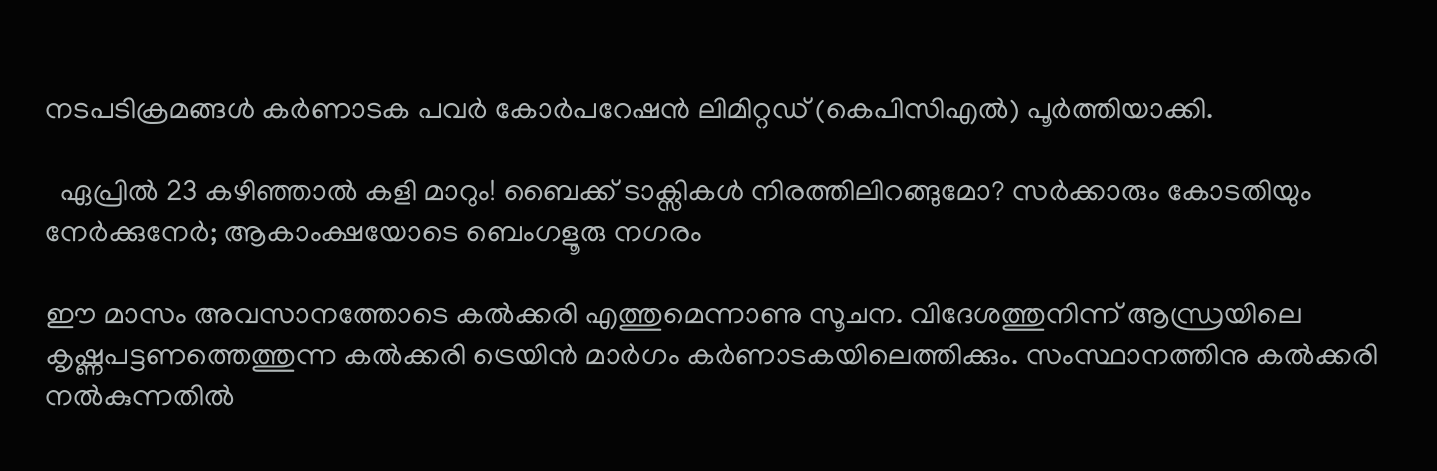നടപടിക്രമങ്ങൾ കർണാടക പവർ കോർപറേഷൻ ലിമിറ്റഡ‍് (കെപിസിഎൽ) പൂർത്തിയാക്കി.

  ഏപ്രിൽ 23 കഴിഞ്ഞാൽ കളി മാറും! ബൈക്ക് ടാക്സികൾ നിരത്തിലിറങ്ങുമോ? സർക്കാരും കോടതിയും നേർക്കുനേർ; ആകാംക്ഷയോടെ ബെംഗളൂരു നഗരം

ഈ മാസം അവസാനത്തോടെ കൽക്കരി എത്തുമെന്നാണു സൂചന. വിദേശത്തുനിന്ന് ആന്ധ്രയിലെ കൃഷ്ണപട്ടണത്തെത്തുന്ന കൽക്കരി ട്രെയിൻ മാർഗം കർണാടകയിലെത്തിക്കും. സംസ്ഥാനത്തിനു കൽക്കരി നൽകുന്നതിൽ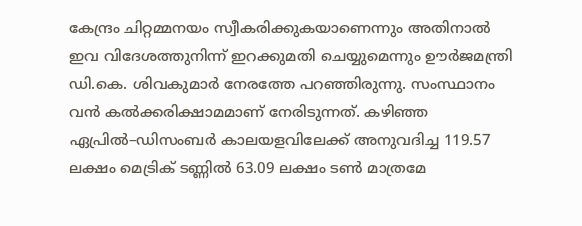കേന്ദ്രം ചിറ്റമ്മനയം സ്വീകരിക്കുകയാണെന്നും അതിനാൽ ഇവ വിദേശത്തുനിന്ന് ഇറക്കുമതി ചെയ്യുമെന്നും ഊർജമന്ത്രി ഡി.കെ. ശിവകുമാർ നേരത്തേ പറഞ്ഞിരുന്നു. സംസ്ഥാനം വൻ കൽക്കരിക്ഷാമമാണ് നേരിടുന്നത്. കഴിഞ്ഞ ഏപ്രിൽ–ഡിസംബർ കാലയളവിലേക്ക് അനുവദിച്ച 119.57 ലക്ഷം മെട്രിക് ടണ്ണിൽ 63.09 ലക്ഷം ടൺ മാത്രമേ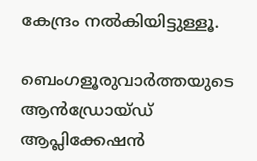കേന്ദ്രം നൽകിയിട്ടുള്ളൂ.

ബെംഗളൂരുവാർത്തയുടെ ആൻഡ്രോയ്ഡ് ആപ്ലിക്കേഷൻ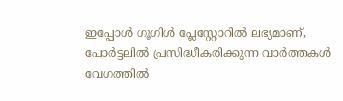ഇപ്പോൾ ഗൂഗിൾ പ്ലേസ്റ്റോറിൽ ലഭ്യമാണ്, പോർട്ടലിൽ പ്രസിദ്ധീകരിക്കുന്ന വാർത്തകൾ വേഗത്തിൽ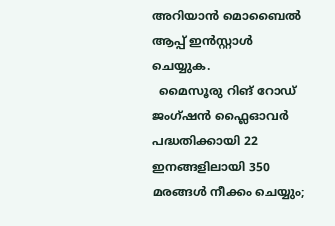അറിയാൻ മൊബൈൽ ആപ്പ് ഇൻസ്റ്റാൾ ചെയ്യുക.
  മൈസൂരു റിങ് റോഡ് ജംഗ്ഷൻ ഫ്ലൈഓവർ പദ്ധതിക്കായി 22 ഇനങ്ങളിലായി 350 മരങ്ങൾ നീക്കം ചെയ്യും;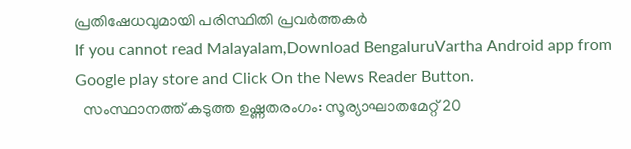പ്രതിഷേധവുമായി പരിസ്ഥിതി പ്രവർത്തകർ
If you cannot read Malayalam,Download BengaluruVartha Android app from Google play store and Click On the News Reader Button.
  സംസ്ഥാനത്ത് കടുത്ത ഉഷ്ണതരംഗം: സൂര്യാഘാതമേറ്റ് 20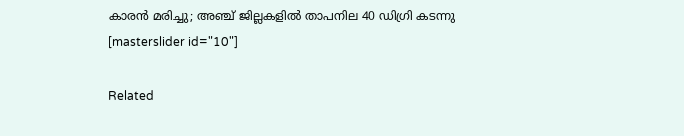കാരൻ മരിച്ചു; അഞ്ച് ജില്ലകളിൽ താപനില 40 ഡിഗ്രി കടന്നു
[masterslider id="10"]

Related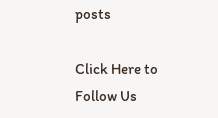posts

Click Here to Follow Us